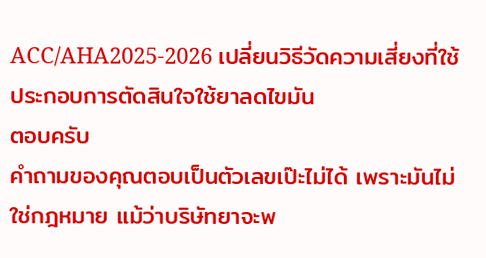ACC/AHA2025-2026 เปลี่ยนวิธีวัดความเสี่ยงที่ใช้ประกอบการตัดสินใจใช้ยาลดไขมัน
ตอบครับ
คำถามของคุณตอบเป็นตัวเลขเป๊ะไม่ได้ เพราะมันไม่ใช่กฎหมาย แม้ว่าบริษัทยาจะพ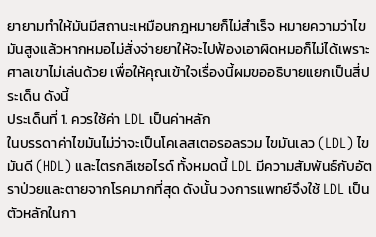ยายามทำให้มันมีสถานะเหมือนกฎหมายก็ไม่สำเร็จ หมายความว่าไขมันสูงแล้วหากหมอไม่สั่งจ่ายยาให้จะไปฟ้องเอาผิดหมอก็ไม่ได้เพราะศาลเขาไม่เล่นด้วย เพื่อให้คุณเข้าใจเรื่องนี้ผมขออธิบายแยกเป็นสี่ประเด็น ดังนี้
ประเด็นที่ 1. ควรใช้ค่า LDL เป็นค่าหลัก
ในบรรดาค่าไขมันไม่ว่าจะเป็นโคเลสเตอรอลรวม ไขมันเลว (LDL) ไขมันดี (HDL) และไตรกลีเซอไรด์ ทั้งหมดนี้ LDL มีความสัมพันธ์กับอัตราป่วยและตายจากโรคมากที่สุด ดังนั้น วงการแพทย์จึงใช้ LDL เป็นตัวหลักในกา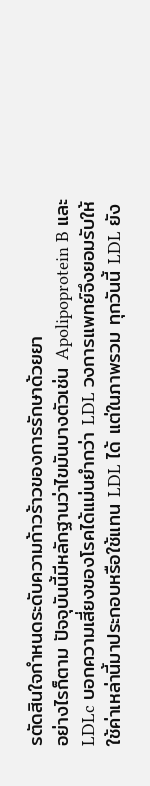รตัดสินใจกำหนดระดับความก้าวร้าวของการรักษาด้วยยา
อย่างไรก็ตาม ปัจจุบันนี้มีหลักฐานว่าไขมันบางตัวเช่น Apolipoprotein B และ LDLc บอกความเสี่ยงของโรคได้แม่นยำกว่า LDL วงการแพทย์จึงยอมรับให้ใช้ค่าเหล่านี้มาประกอบหรือใช้แทน LDL ได้ แต่ในภาพรวม ทุกวันนี้ LDL ยัง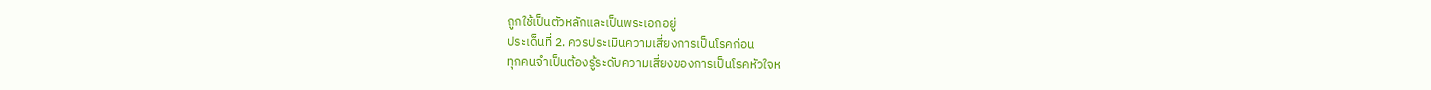ถูกใช้เป็นตัวหลักและเป็นพระเอกอยู่
ประเด็นที่ 2. ควรประเมินความเสี่ยงการเป็นโรคก่อน
ทุกคนจำเป็นต้องรู้ระดับความเสี่ยงของการเป็นโรคหัวใจห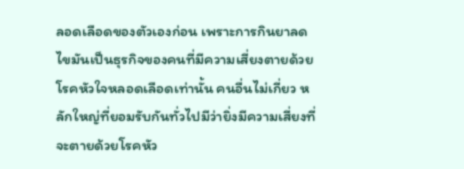ลอดเลือดของตัวเองก่อน เพราะการกินยาลดไขมันเป็นธุรกิจของคนที่มีความเสี่ยงตายด้วยโรคหัวใจหลอดเลือดเท่านั้น คนอื่นไม่เกี่ยว หลักใหญ่ที่ยอมรับกันทั่วไปมีว่ายิ่งมีความเสี่ยงที่จะตายด้วยโรคหัว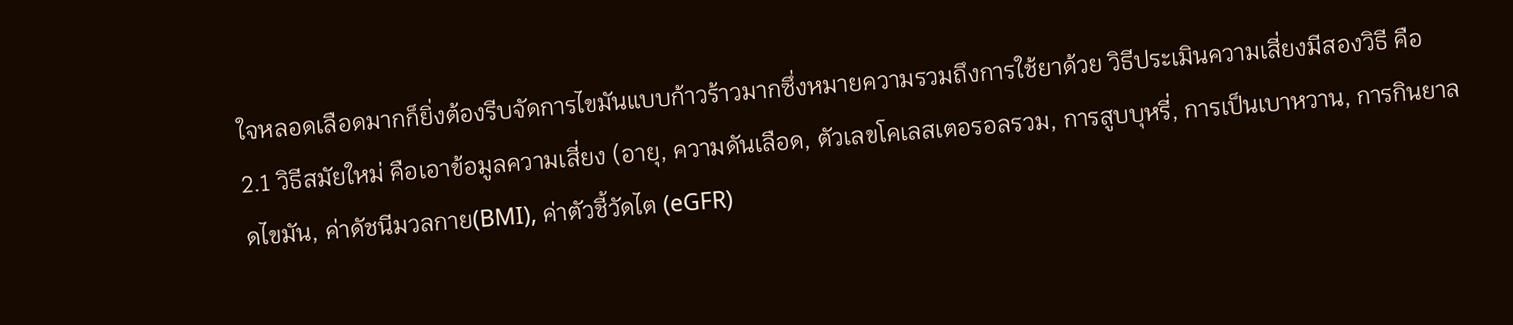ใจหลอดเลือดมากก็ยิ่งต้องรีบจัดการไขมันแบบก้าวร้าวมากซึ่งหมายความรวมถึงการใช้ยาด้วย วิธีประเมินความเสี่ยงมีสองวิธี คือ
2.1 วิธีสมัยใหม่ คือเอาข้อมูลความเสี่ยง (อายุ, ความดันเลือด, ตัวเลขโคเลสเตอรอลรวม, การสูบบุหรี่, การเป็นเบาหวาน, การกินยาลดไขมัน, ค่าดัชนีมวลกาย(BMI), ค่าตัวชี้วัดไต (eGFR)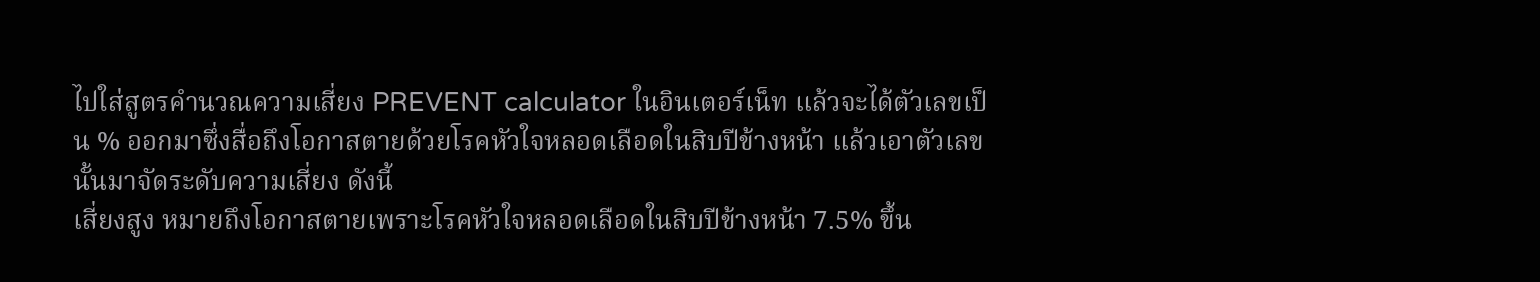ไปใส่สูตรคำนวณความเสี่ยง PREVENT calculator ในอินเตอร์เน็ท แล้วจะได้ตัวเลขเป็น % ออกมาซึ่งสื่อถึงโอกาสตายด้วยโรคหัวใจหลอดเลือดในสิบปีข้างหน้า แล้วเอาตัวเลขนั้นมาจัดระดับความเสี่ยง ดังนี้
เสี่ยงสูง หมายถึงโอกาสตายเพราะโรคหัวใจหลอดเลือดในสิบปีข้างหน้า 7.5% ขึ้น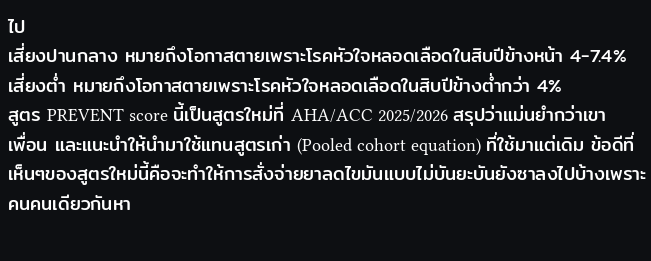ไป
เสี่ยงปานกลาง หมายถึงโอกาสตายเพราะโรคหัวใจหลอดเลือดในสิบปีข้างหน้า 4-7.4%
เสี่ยงต่ำ หมายถึงโอกาสตายเพราะโรคหัวใจหลอดเลือดในสิบปีข้างต่ำกว่า 4%
สูตร PREVENT score นี้เป็นสูตรใหม่ที่ AHA/ACC 2025/2026 สรุปว่าแม่นยำกว่าเขาเพื่อน และแนะนำให้นำมาใช้แทนสูตรเก่า (Pooled cohort equation) ที่ใช้มาแต่เดิม ข้อดีที่เห็นๆของสูตรใหม่นี้คือจะทำให้การสั่งจ่ายยาลดไขมันแบบไม่บันยะบันยังซาลงไปบ้างเพราะคนคนเดียวกันหา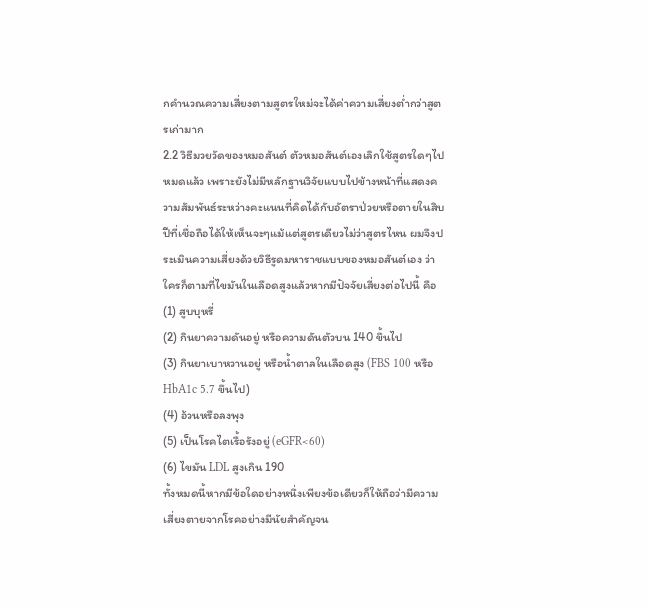กคำนวณความเสี่ยงตามสูตรใหม่จะได้ค่าความเสี่ยงต่ำกว่าสูตรเก่ามาก
2.2 วิธีมวยวัดของหมอสันต์ ตัวหมอสันต์เองเลิกใช้สูตรใดๆไปหมดแล้ว เพราะยังไม่มีหลักฐานวิจัยแบบไปข้างหน้าที่แสดงความสัมพันธ์ระหว่างคะแนนที่คิดได้กับอัตราป่วยหรือตายในสิบปีที่เชื่อถือได้ให้เห็นจะๆแม้แต่สูตรเดียวไม่ว่าสูตรไหน ผมจึงประเมินความเสี่ยงด้วยวิธีรูดมหาราชแบบของหมอสันต์เอง ว่าใครก็ตามที่ไขมันในเลือดสูงแล้วหากมีปัจจัยเสี่ยงต่อไปนี้ คือ
(1) สูบบุหรี่
(2) กินยาความดันอยู่ หรือความดันตัวบน 140 ขึ้นไป
(3) กินยาเบาหวานอยู่ หรือน้ำตาลในเลือดสูง (FBS 100 หรือ HbA1c 5.7 ขึ้นไป)
(4) อ้วนหรือลงพุง
(5) เป็นโรคไตเรื้อรังอยู่ (eGFR<60)
(6) ไขมัน LDL สูงเกิน 190
ทั้งหมดนี้หากมีข้อใดอย่างหนึ่งเพียงข้อเดียวก็ให้ถือว่ามีความเสี่ยงตายจากโรคอย่างมีนัยสำคัญจน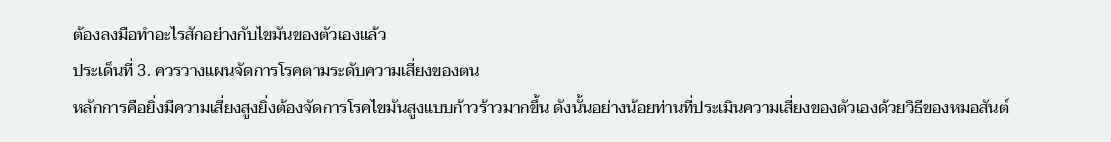ต้องลงมือทำอะไรสักอย่างกับไขมันของตัวเองแล้ว
ประเด็นที่ 3. ควรวางแผนจัดการโรคตามระดับความเสี่ยงของตน
หลักการคือยิ่งมีความเสี่ยงสูงยิ่งต้องจัดการโรคไขมันสูงแบบก้าวร้าวมากขึ้น ดังนั้นอย่างน้อยท่านที่ประเมินความเสี่ยงของตัวเองด้วยวิธีของหมอสันต์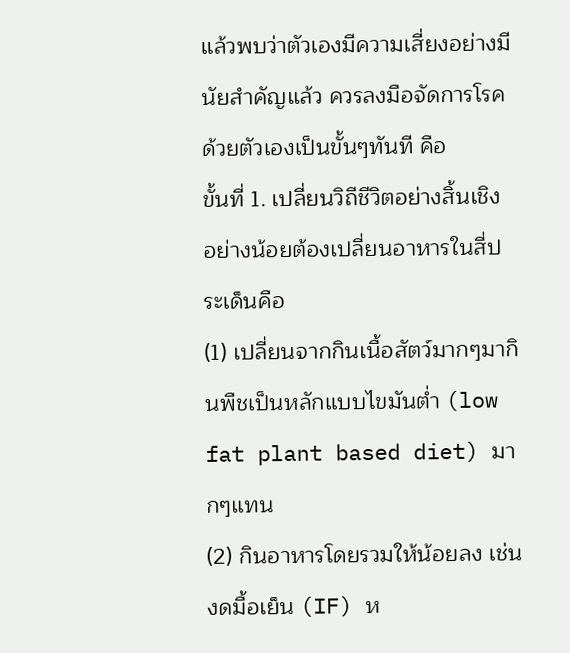แล้วพบว่าตัวเองมีความเสี่ยงอย่างมีนัยสำคัญแล้ว ควรลงมือจัดการโรคด้วยตัวเองเป็นขั้นๆทันที คือ
ขั้นที่ 1. เปลี่ยนวิถีชีวิตอย่างสิ้นเชิง อย่างน้อยต้องเปลี่ยนอาหารในสี่ประเด็นคือ
(1) เปลี่ยนจากกินเนื้อสัตว์มากๆมากินพืชเป็นหลักแบบไขมันต่ำ (low fat plant based diet) มากๆแทน
(2) กินอาหารโดยรวมให้น้อยลง เช่นงดมื้อเย็น (IF) ห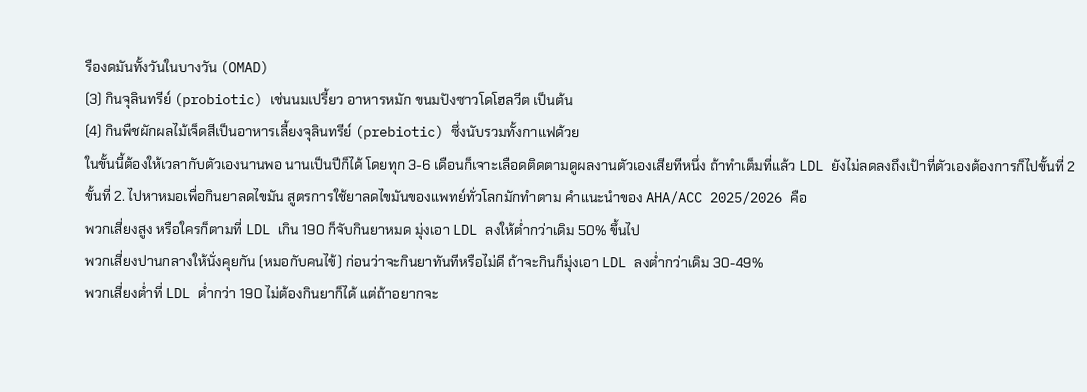รืองดมันทั้งวันในบางวัน (OMAD)
(3) กินจุลินทรีย์ (probiotic) เช่นนมเปรี้ยว อาหารหมัก ขนมปังซาวโดโฮลวีต เป็นต้น
(4) กินพืชผักผลไม้เจ็ดสีเป็นอาหารเลี้ยงจุลินทรีย์ (prebiotic) ซึ่งนับรวมทั้งกาแฟด้วย
ในขั้นนี้ต้องให้เวลากับตัวเองนานพอ นานเป็นปีก็ได้ โดยทุก 3-6 เดือนก็เจาะเลือดติดตามดูผลงานตัวเองเสียทีหนึ่ง ถ้าทำเต็มที่แล้ว LDL ยังไม่ลดลงถึงเป้าที่ตัวเองต้องการก็ไปขั้นที่ 2
ขั้นที่ 2. ไปหาหมอเพื่อกินยาลดไขมัน สูตรการใช้ยาลดไขมันของแพทย์ทั่วโลกมักทำตาม คำแนะนำของ AHA/ACC 2025/2026 คือ
พวกเสี่ยงสูง หรือใครก็ตามที่ LDL เกิน 190 ก็จับกินยาหมด มุ่งเอา LDL ลงให้ต่ำกว่าเดิม 50% ขึ้นไป
พวกเสี่ยงปานกลางให้นั่งคุยกัน (หมอกับคนไข้) ก่อนว่าจะกินยาทันทีหรือไม่ดี ถ้าจะกินก็มุ่งเอา LDL ลงต่ำกว่าเดิม 30-49%
พวกเสี่ยงต่ำที่ LDL ต่ำกว่า 190 ไม่ต้องกินยาก็ได้ แต่ถ้าอยากจะ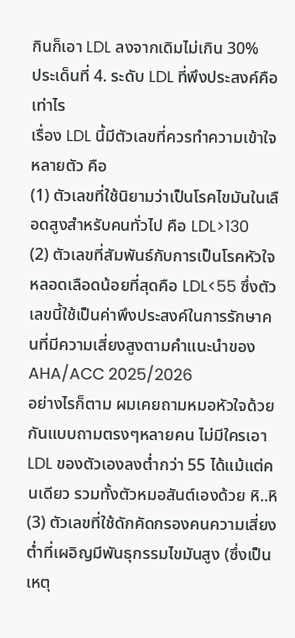กินก็เอา LDL ลงจากเดิมไม่เกิน 30%
ประเด็นที่ 4. ระดับ LDL ที่พึงประสงค์คือเท่าไร
เรื่อง LDL นี้มีตัวเลขที่ควรทำความเข้าใจหลายตัว คือ
(1) ตัวเลขที่ใช้นิยามว่าเป็นโรคไขมันในเลือดสูงสำหรับคนทั่วไป คือ LDL>130
(2) ตัวเลขที่สัมพันธ์กับการเป็นโรคหัวใจหลอดเลือดน้อยที่สุดคือ LDL<55 ซึ่งตัวเลขนี้ใช้เป็นค่าพึงประสงค์ในการรักษาคนที่มีความเสี่ยงสูงตามคำแนะนำของ AHA/ACC 2025/2026
อย่างไรก็ตาม ผมเคยถามหมอหัวใจด้วยกันแบบถามตรงๆหลายคน ไม่มีใครเอา LDL ของตัวเองลงต่ำกว่า 55 ได้แม้แต่คนเดียว รวมทั้งตัวหมอสันต์เองด้วย หิ..หิ
(3) ตัวเลขที่ใช้ดักคัดกรองคนความเสี่ยงต่ำที่เผอิญมีพันธุกรรมไขมันสูง (ซึ่งเป็นเหตุ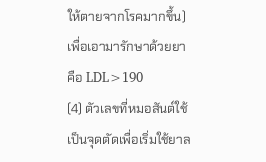ให้ตายจากโรคมากขึ้น)เพื่อเอามารักษาด้วยยา คือ LDL>190
(4) ตัวเลขที่หมอสันต์ใช้เป็นจุดตัดเพื่อเริ่มใช้ยาล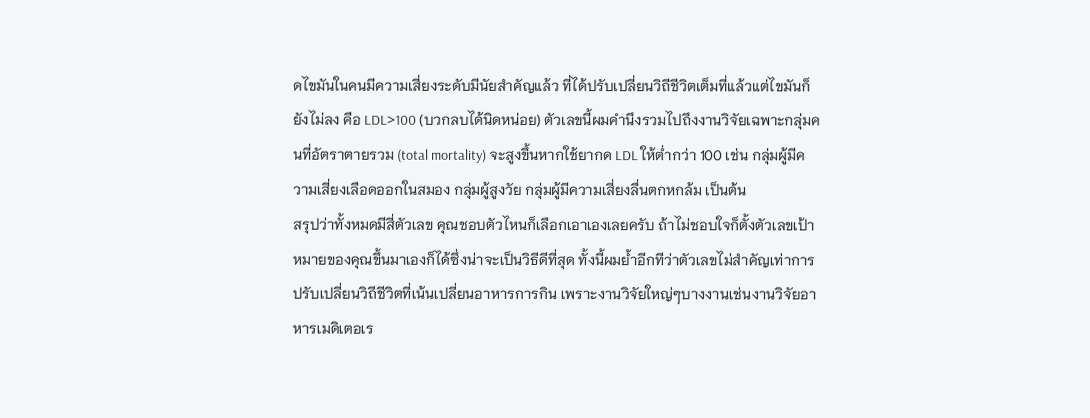ดไขมันในคนมีความเสี่ยงระดับมีนัยสำคัญแล้ว ที่ได้ปรับเปลี่ยนวิถีชีวิตเต็มที่แล้วแต่ไขมันก็ยังไม่ลง คือ LDL>100 (บวกลบได้นิดหน่อย) ตัวเลขนี้ผมคำนึงรวมไปถึงงานวิจัยเฉพาะกลุ่มคนที่อัตราตายรวม (total mortality) จะสูงขึ้นหากใช้ยากด LDL ให้ต่ำกว่า 100 เช่น กลุ่มผู้มีความเสี่ยงเลือดออกในสมอง กลุ่มผู้สูงวัย กลุ่มผู้มีความเสี่ยงลื่นตกหกล้ม เป็นต้น
สรุปว่าทั้งหมดมีสี่ตัวเลข คุณชอบตัวไหนก็เลือกเอาเองเลยครับ ถ้าไม่ชอบใจก็ตั้งตัวเลขเป้าหมายของคุณขึ้นมาเองก็ได้ซึ่งน่าจะเป็นวิธีดีที่สุด ทั้งนี้ผมย้ำอีกทีว่าตัวเลขไม่สำคัญเท่าการปรับเปลี่ยนวิถีชีวิตที่เน้นเปลี่ยนอาหารการกิน เพราะงานวิจัยใหญ่ๆบางงานเช่นงานวิจัยอาหารเมดิเตอเร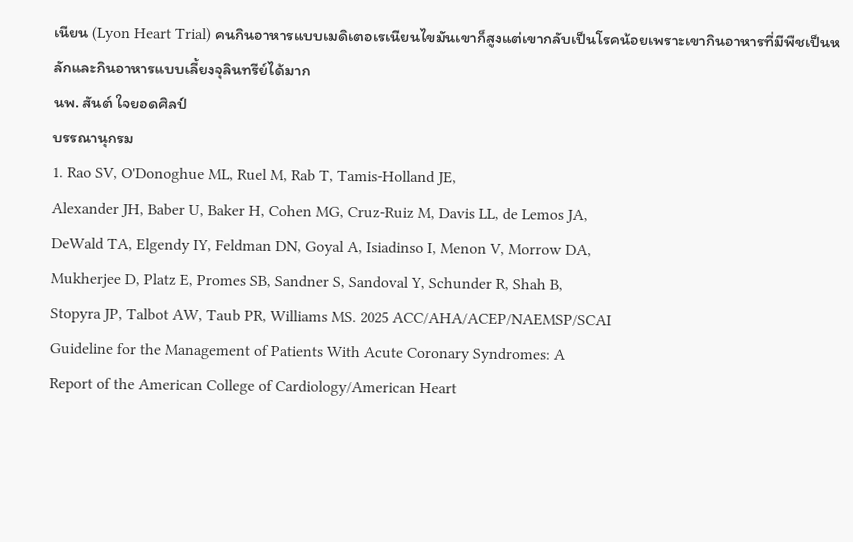เนียน (Lyon Heart Trial) คนกินอาหารแบบเมดิเตอเรเนียนไขมันเขาก็สูงแต่เขากลับเป็นโรคน้อยเพราะเขากินอาหารที่มีพืชเป็นหลักและกินอาหารแบบเลี้ยงจุลินทรีย์ได้มาก
นพ. สันต์ ใจยอดศิลป์
บรรณานุกรม
1. Rao SV, O'Donoghue ML, Ruel M, Rab T, Tamis-Holland JE,
Alexander JH, Baber U, Baker H, Cohen MG, Cruz-Ruiz M, Davis LL, de Lemos JA,
DeWald TA, Elgendy IY, Feldman DN, Goyal A, Isiadinso I, Menon V, Morrow DA,
Mukherjee D, Platz E, Promes SB, Sandner S, Sandoval Y, Schunder R, Shah B,
Stopyra JP, Talbot AW, Taub PR, Williams MS. 2025 ACC/AHA/ACEP/NAEMSP/SCAI
Guideline for the Management of Patients With Acute Coronary Syndromes: A
Report of the American College of Cardiology/American Heart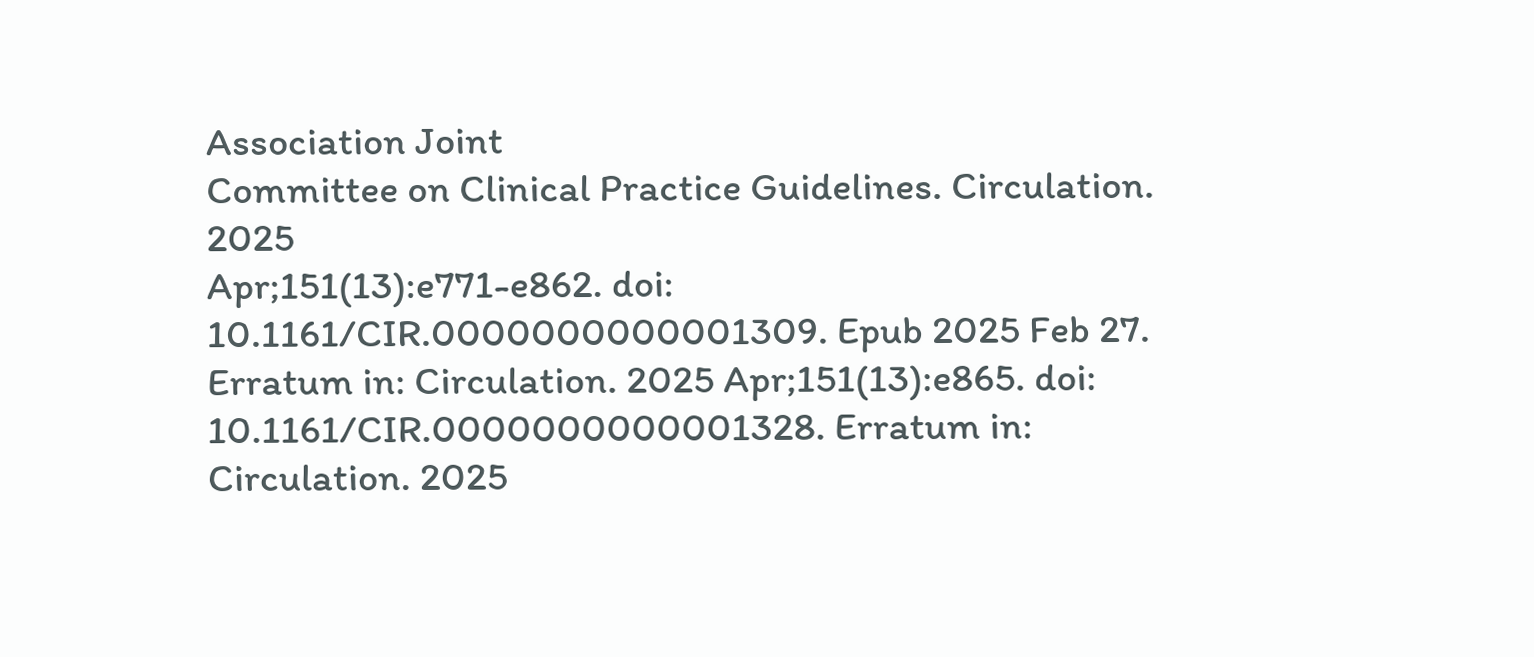Association Joint
Committee on Clinical Practice Guidelines. Circulation. 2025
Apr;151(13):e771-e862. doi: 10.1161/CIR.0000000000001309. Epub 2025 Feb 27.
Erratum in: Circulation. 2025 Apr;151(13):e865. doi:
10.1161/CIR.0000000000001328. Erratum in: Circulation. 2025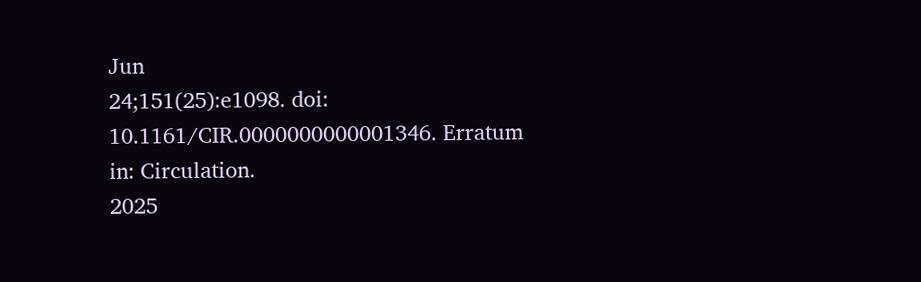Jun
24;151(25):e1098. doi: 10.1161/CIR.0000000000001346. Erratum in: Circulation.
2025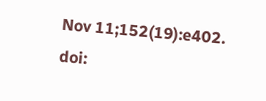Nov 11;152(19):e402. doi: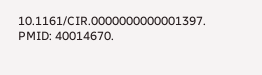10.1161/CIR.0000000000001397. PMID: 40014670.